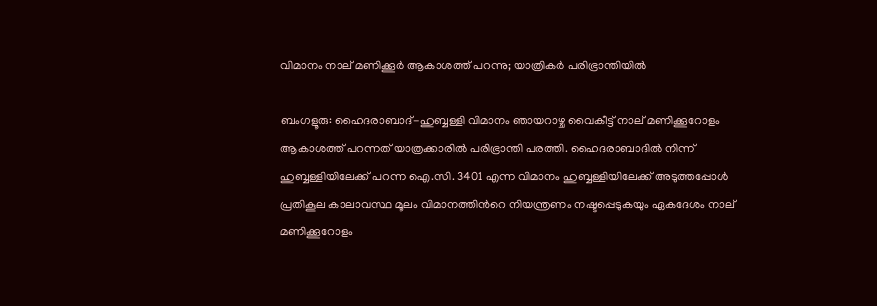വിമാനം നാല് മണിക്കൂർ ആകാശത്ത് പറന്നു; യാത്രികര്‍ പരിഭ്രാന്തിയില്‍

ബംഗളൂരു: ഹൈദരാബാദ്-ഹുബ്ബള്ളി വിമാനം ഞായറാഴ്ച വൈകീട്ട് നാല് മണിക്കൂറോളം ആകാശത്ത് പറന്നത് യാത്രക്കാരില്‍ പരിഭ്രാന്തി പരത്തി. ഹൈദരാബാദിൽ നിന്ന് ഹുബ്ബള്ളിയിലേക്ക് പറന്ന ഐ.സി. 3401 എന്ന വിമാനം ഹുബ്ബള്ളിയിലേക്ക് അടുത്തപ്പോള്‍ പ്രതികൂല കാലാവസ്ഥ മൂലം വിമാനത്തിന്‍റെ നിയന്ത്രണം നഷ്ടപ്പെടുകയും ഏകദേശം നാല് മണിക്കൂറോളം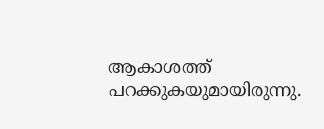ആകാശത്ത് പറക്കുകയുമായിരുന്നു.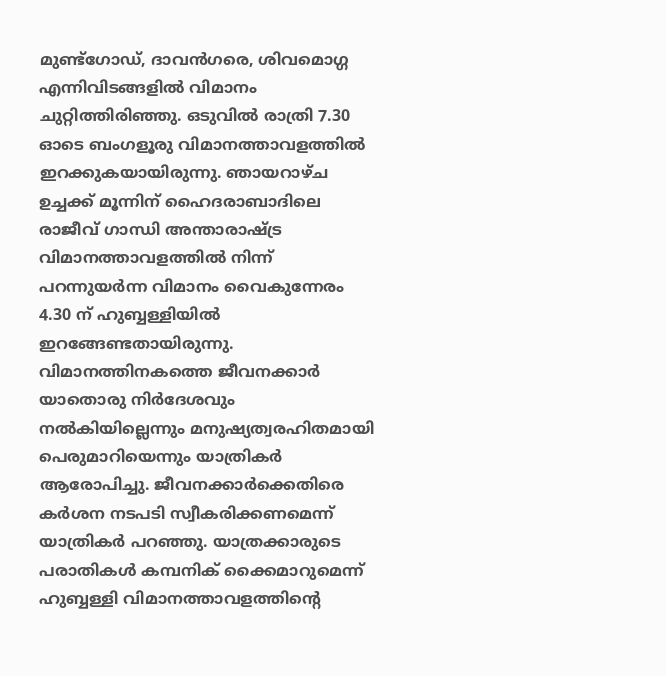മുണ്ട്ഗോഡ്, ദാവൻഗരെ, ശിവമൊഗ്ഗ എന്നിവിടങ്ങളിൽ വിമാനം ചുറ്റിത്തിരിഞ്ഞു. ഒടുവിൽ രാത്രി 7.30 ഓടെ ബംഗളൂരു വിമാനത്താവളത്തിൽ ഇറക്കുകയായിരുന്നു. ഞായറാഴ്ച ഉച്ചക്ക് മൂന്നിന് ഹൈദരാബാദിലെ രാജീവ് ഗാന്ധി അന്താരാഷ്ട്ര വിമാനത്താവളത്തിൽ നിന്ന് പറന്നുയർന്ന വിമാനം വൈകുന്നേരം 4.30 ന് ഹുബ്ബള്ളിയിൽ ഇറങ്ങേണ്ടതായിരുന്നു. വിമാനത്തിനകത്തെ ജീവനക്കാര്‍ യാതൊരു നിര്‍ദേശവും നല്‍കിയില്ലെന്നും മനുഷ്യത്വരഹിതമായി പെരുമാറിയെന്നും യാത്രികര്‍ ആരോപിച്ചു. ജീവനക്കാര്‍ക്കെതിരെ കര്‍ശന നടപടി സ്വീകരിക്കണമെന്ന് യാത്രികര്‍ പറഞ്ഞു. യാത്രക്കാരുടെ പരാതികള്‍ കമ്പനിക് ക്കൈമാറുമെന്ന് ഹുബ്ബള്ളി വിമാനത്താവളത്തിന്‍റെ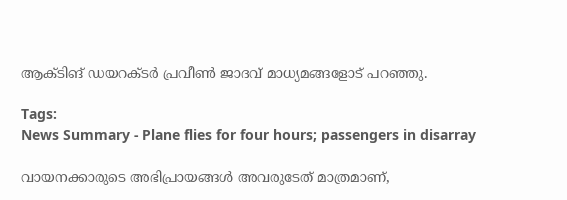ആക്ടിങ് ഡയറക്ടർ പ്രവീൺ ജാദവ് മാധ്യമങ്ങളോട് പറഞ്ഞു.

Tags:
News Summary - Plane flies for four hours; passengers in disarray

വായനക്കാരുടെ അഭിപ്രായങ്ങള്‍ അവരുടേത് മാത്രമാണ്,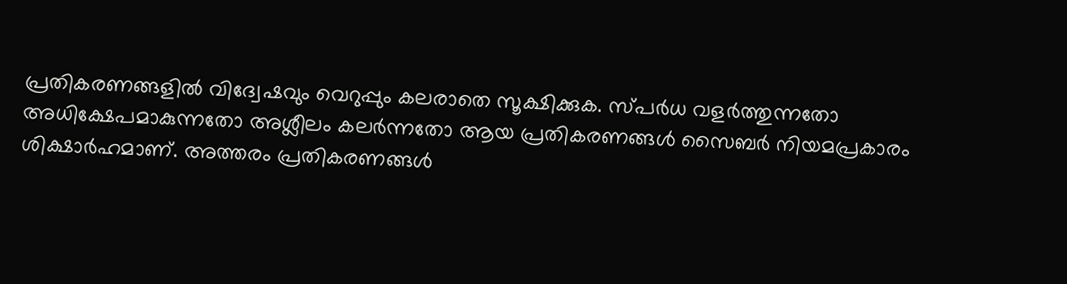പ്രതികരണങ്ങളിൽ വിദ്വേഷവും വെറുപ്പും കലരാതെ സൂക്ഷിക്കുക. സ്പർധ വളർത്തുന്നതോ അധിക്ഷേപമാകുന്നതോ അശ്ലീലം കലർന്നതോ ആയ പ്രതികരണങ്ങൾ സൈബർ നിയമപ്രകാരം ശിക്ഷാർഹമാണ്. അത്തരം പ്രതികരണങ്ങൾ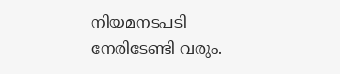നിയമനടപടി നേരിടേണ്ടി വരും.